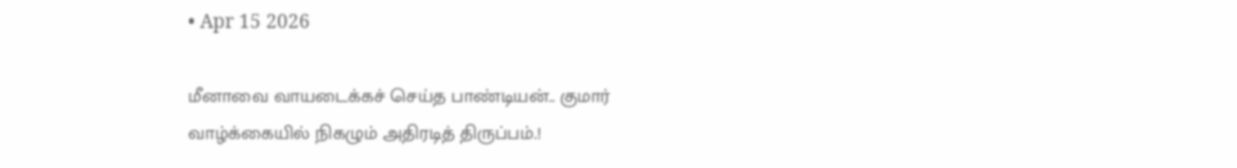• Apr 15 2026

மீனாவை வாயடைக்கச் செய்த பாண்டியன்.. குமார் வாழ்க்கையில் நிகழும் அதிரடித் திருப்பம்.!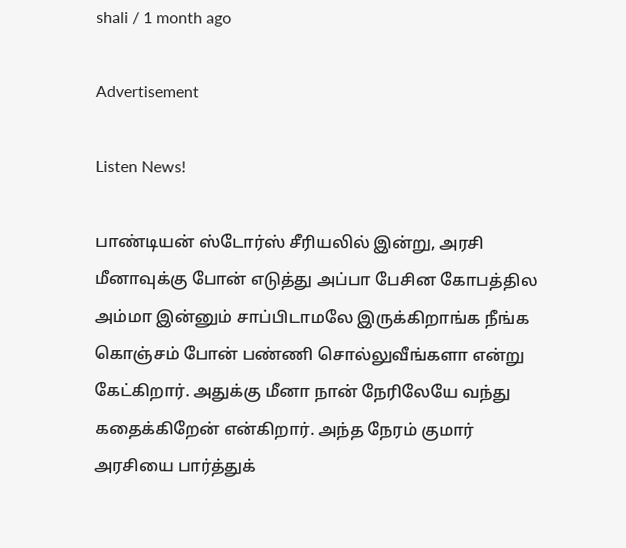shali / 1 month ago

Advertisement

Listen News!

பாண்டியன் ஸ்டோர்ஸ் சீரியலில் இன்று, அரசி மீனாவுக்கு போன் எடுத்து அப்பா பேசின கோபத்தில அம்மா இன்னும் சாப்பிடாமலே இருக்கிறாங்க நீங்க கொஞ்சம் போன் பண்ணி சொல்லுவீங்களா என்று கேட்கிறார். அதுக்கு மீனா நான் நேரிலேயே வந்து கதைக்கிறேன் என்கிறார். அந்த நேரம் குமார் அரசியை பார்த்துக்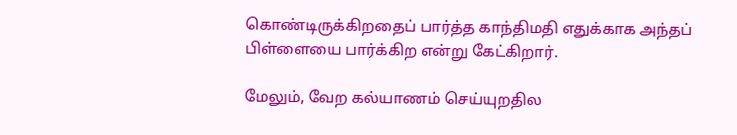கொண்டிருக்கிறதைப் பார்த்த காந்திமதி எதுக்காக அந்தப் பிள்ளையை பார்க்கிற என்று கேட்கிறார்.

மேலும், வேற கல்யாணம் செய்யுறதில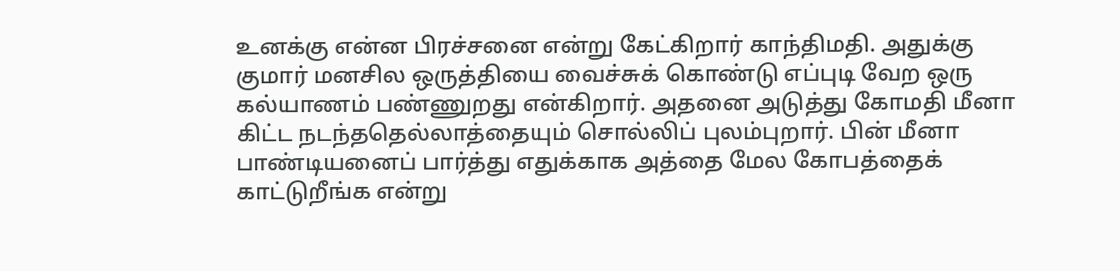உனக்கு என்ன பிரச்சனை என்று கேட்கிறார் காந்திமதி. அதுக்கு குமார் மனசில ஒருத்தியை வைச்சுக் கொண்டு எப்புடி வேற ஒரு கல்யாணம் பண்ணுறது என்கிறார். அதனை அடுத்து கோமதி மீனா கிட்ட நடந்ததெல்லாத்தையும் சொல்லிப் புலம்புறார். பின் மீனா பாண்டியனைப் பார்த்து எதுக்காக அத்தை மேல கோபத்தைக் காட்டுறீங்க என்று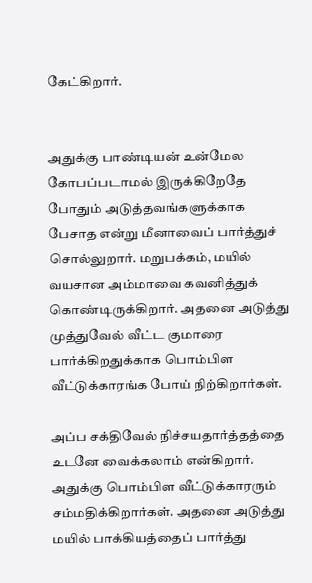கேட்கிறார்.


அதுக்கு பாண்டியன் உன்மேல கோபப்படாமல் இருக்கிறேதே போதும் அடுத்தவங்களுக்காக பேசாத என்று மீனாவைப் பார்த்துச் சொல்லுறார். மறுபக்கம், மயில் வயசான அம்மாவை கவனித்துக் கொண்டிருக்கிறார். அதனை அடுத்து முத்துவேல் வீட்ட குமாரை பார்க்கிறதுக்காக பொம்பிள வீட்டுக்காரங்க போய் நிற்கிறார்கள்.

அப்ப சக்திவேல் நிச்சயதார்த்தத்தை உடனே வைக்கலாம் என்கிறார். அதுக்கு பொம்பிள வீட்டுக்காரரும் சம்மதிக்கிறார்கள். அதனை அடுத்து மயில் பாக்கியத்தைப் பார்த்து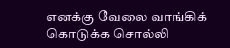எனக்கு வேலை வாங்கிக் கொடுக்க சொல்லி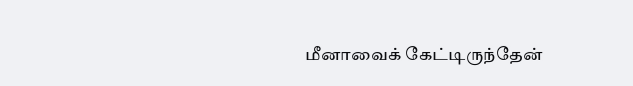மீனாவைக் கேட்டிருந்தேன்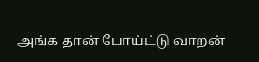அங்க தான் போய்ட்டு வாறன்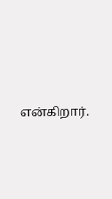என்கிறார்.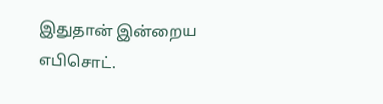இதுதான் இன்றைய எபிசொட்.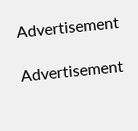Advertisement

Advertisement